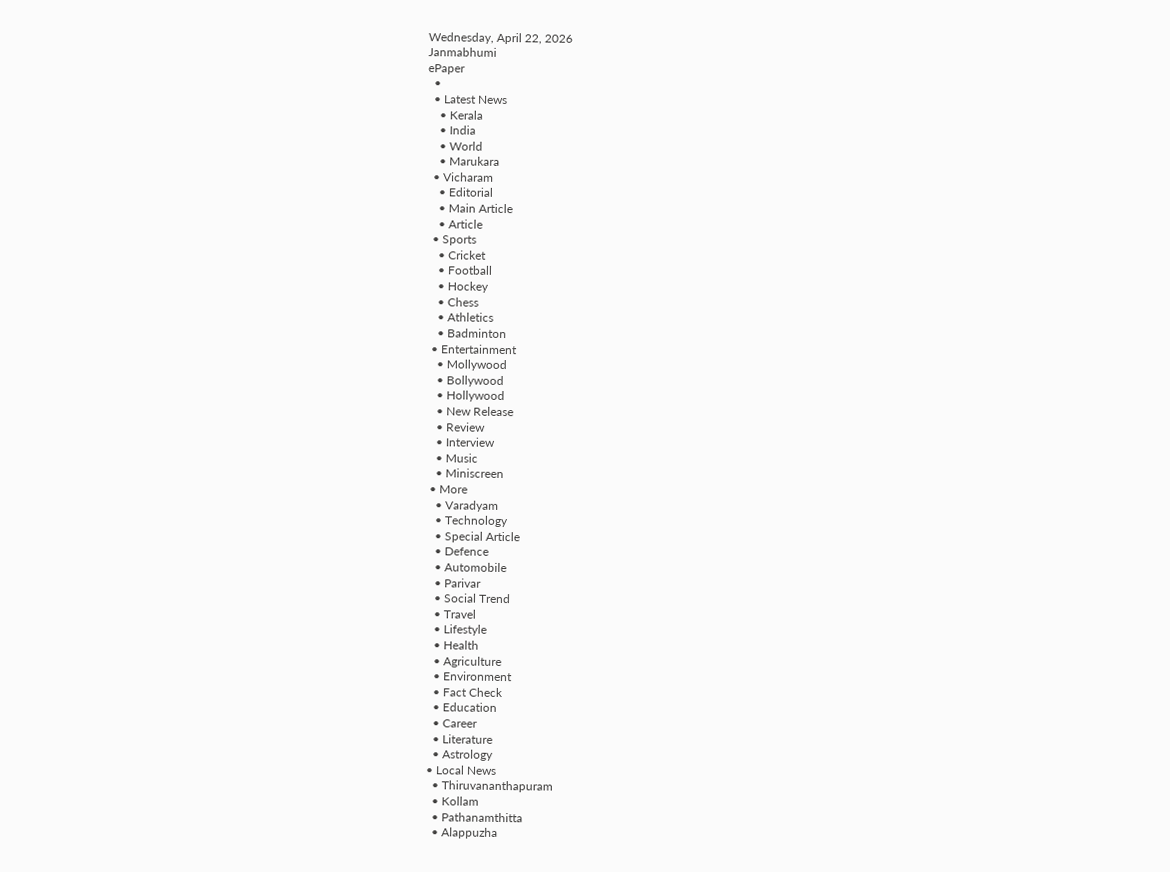Wednesday, April 22, 2026
Janmabhumi
ePaper
  •
  • Latest News
    • Kerala
    • India
    • World
    • Marukara
  • Vicharam
    • Editorial
    • Main Article
    • Article
  • Sports
    • Cricket
    • Football
    • Hockey
    • Chess
    • Athletics
    • Badminton
  • Entertainment
    • Mollywood
    • Bollywood
    • Hollywood
    • New Release
    • Review
    • Interview
    • Music
    • Miniscreen
  • More
    • Varadyam
    • Technology
    • Special Article
    • Defence
    • Automobile
    • Parivar
    • Social Trend
    • Travel
    • Lifestyle
    • Health
    • Agriculture
    • Environment
    • Fact Check
    • Education
    • Career
    • Literature
    • Astrology
  • Local News
    • Thiruvananthapuram
    • Kollam
    • Pathanamthitta
    • Alappuzha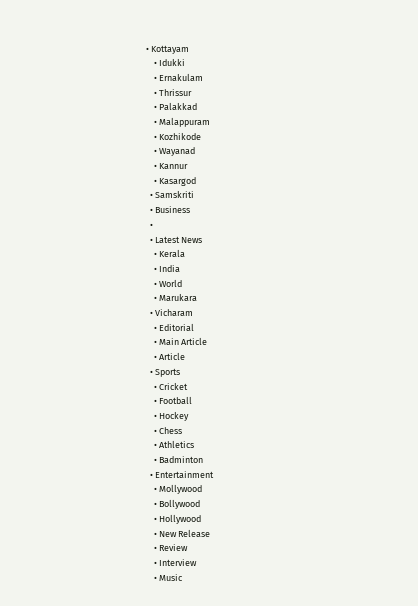• Kottayam
    • Idukki
    • Ernakulam
    • Thrissur
    • Palakkad
    • Malappuram
    • Kozhikode
    • Wayanad
    • Kannur
    • Kasargod
  • Samskriti
  • Business
  •
  • Latest News
    • Kerala
    • India
    • World
    • Marukara
  • Vicharam
    • Editorial
    • Main Article
    • Article
  • Sports
    • Cricket
    • Football
    • Hockey
    • Chess
    • Athletics
    • Badminton
  • Entertainment
    • Mollywood
    • Bollywood
    • Hollywood
    • New Release
    • Review
    • Interview
    • Music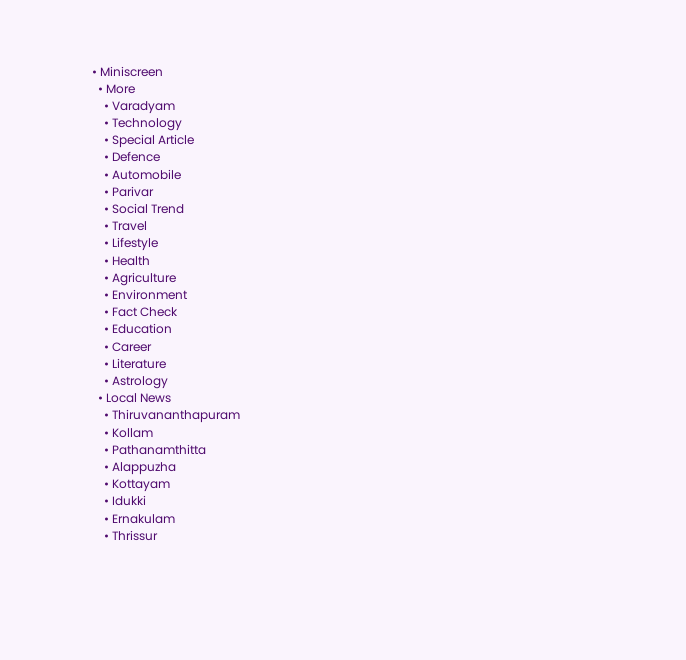• Miniscreen
  • More
    • Varadyam
    • Technology
    • Special Article
    • Defence
    • Automobile
    • Parivar
    • Social Trend
    • Travel
    • Lifestyle
    • Health
    • Agriculture
    • Environment
    • Fact Check
    • Education
    • Career
    • Literature
    • Astrology
  • Local News
    • Thiruvananthapuram
    • Kollam
    • Pathanamthitta
    • Alappuzha
    • Kottayam
    • Idukki
    • Ernakulam
    • Thrissur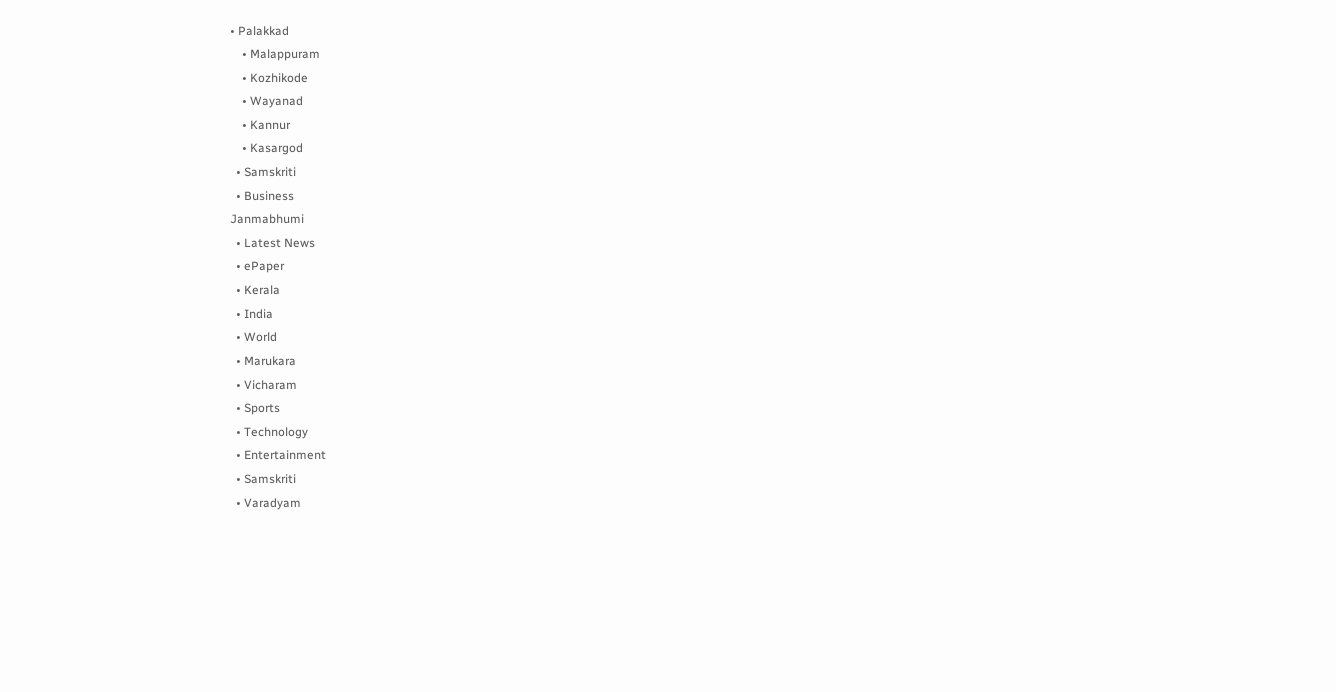• Palakkad
    • Malappuram
    • Kozhikode
    • Wayanad
    • Kannur
    • Kasargod
  • Samskriti
  • Business
Janmabhumi
  • Latest News
  • ePaper
  • Kerala
  • India
  • World
  • Marukara
  • Vicharam
  • Sports
  • Technology
  • Entertainment
  • Samskriti
  • Varadyam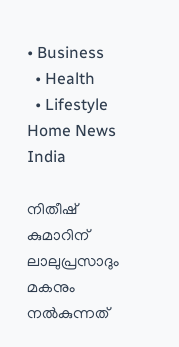• Business
  • Health
  • Lifestyle
Home News India

നിതീഷ് കുമാറിന് ലാലുപ്രസാദും മകനും നല്‍കുന്നത്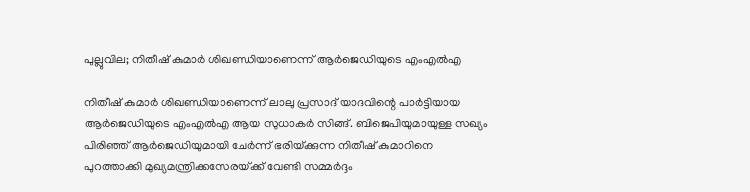പുല്ലുവില; നിതീഷ് കുമാര്‍ ശിഖണ്ഡിയാണെന്ന് ആര്‍ജെഡിയുടെ എംഎല്‍എ

നിതീഷ് കുമാര്‍ ശിഖണ്ഡിയാണെന്ന് ലാലു പ്രസാദ് യാദവിന്റെ പാര്‍ട്ടിയായ ആര്‍ജെഡിയുടെ എംഎല്‍എ ആയ സുധാകര്‍ സിങ്ങ്. ബിജെപിയുമായുള്ള സഖ്യം പിരിഞ്ഞ് ആര്‍ജെഡിയുമായി ചേര്‍ന്ന് ഭരിയ്‌ക്കുന്ന നിതീഷ് കുമാറിനെ പുറത്താക്കി മുഖ്യമന്ത്രിക്കസേരയ്‌ക്ക് വേണ്ടി സമ്മര്‍ദ്ദം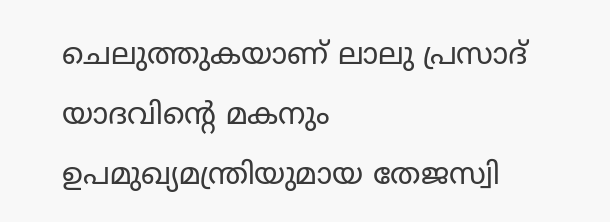ചെലുത്തുകയാണ് ലാലു പ്രസാദ് യാദവിന്റെ മകനും ഉപമുഖ്യമന്ത്രിയുമായ തേജസ്വി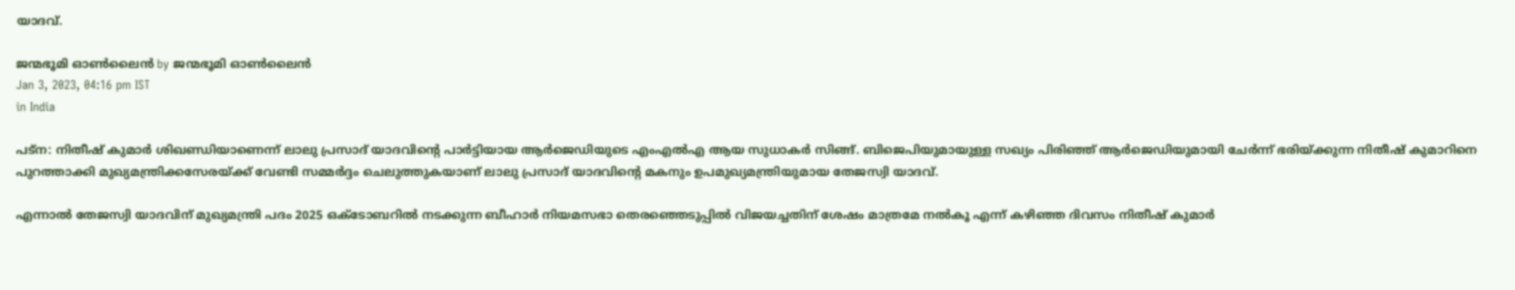യാദവ്.

ജന്മഭൂമി ഓണ്‍ലൈന്‍ by ജന്മഭൂമി ഓണ്‍ലൈന്‍
Jan 3, 2023, 04:16 pm IST
in India

പട്ന: നിതീഷ് കുമാര്‍ ശിഖണ്ഡിയാണെന്ന് ലാലു പ്രസാദ് യാദവിന്റെ പാര്‍ട്ടിയായ ആര്‍ജെഡിയുടെ എംഎല്‍എ ആയ സുധാകര്‍ സിങ്ങ്. ബിജെപിയുമായുള്ള സഖ്യം പിരിഞ്ഞ് ആര്‍ജെഡിയുമായി ചേര്‍ന്ന് ഭരിയ്‌ക്കുന്ന നിതീഷ് കുമാറിനെ പുറത്താക്കി മുഖ്യമന്ത്രിക്കസേരയ്‌ക്ക് വേണ്ടി സമ്മര്‍ദ്ദം ചെലുത്തുകയാണ് ലാലു പ്രസാദ് യാദവിന്റെ മകനും ഉപമുഖ്യമന്ത്രിയുമായ തേജസ്വി യാദവ്.

എന്നാല്‍ തേജസ്വി യാദവിന് മുഖ്യമന്ത്രി പദം 2025 ഒക്ടോബറില്‍ നടക്കുന്ന ബീഹാര്‍ നിയമസഭാ തെരഞ്ഞെടുപ്പില്‍ വിജയച്ചതിന് ശേഷം മാത്രമേ നല്‍കൂ എന്ന് കഴിഞ്ഞ ദിവസം നിതീഷ് കുമാര്‍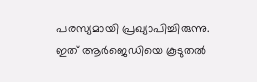പരസ്യമായി പ്രഖ്യാപിച്ചിരുന്നു. ഇത് ആര്‍ജെഡിയെ കൂടുതല്‍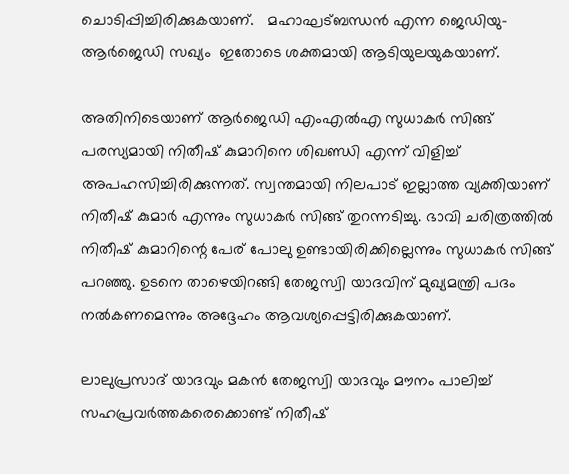ചൊടിപ്പിച്ചിരിക്കുകയാണ്.   മഹാഘട്ബന്ധന്‍ എന്ന ജെഡിയു-ആര്‍ജെഡി സഖ്യം  ഇതോടെ ശക്തമായി ആടിയുലയുകയാണ്.

അതിനിടെയാണ് ആര്‍ജെഡി എംഎല്‍എ സുധാകര്‍ സിങ്ങ് പരസ്യമായി നിതീഷ് കുമാറിനെ ശിഖണ്ഡി എന്ന് വിളിച്ച് അപഹസിച്ചിരിക്കുന്നത്. സ്വന്തമായി നിലപാട് ഇല്ലാത്ത വ്യക്തിയാണ് നിതീഷ് കുമാര്‍ എന്നും സുധാകര്‍ സിങ്ങ് തുറന്നടിച്ചു. ഭാവി ചരിത്രത്തില്‍ നിതീഷ് കുമാറിന്റെ പേര് പോലു ഉണ്ടായിരിക്കില്ലെന്നും സുധാകര്‍ സിങ്ങ് പറഞ്ഞു. ഉടനെ താഴെയിറങ്ങി തേജസ്വി യാദവിന് മുഖ്യമന്ത്രി പദം  നല്‍കണമെന്നും അദ്ദേഹം ആവശ്യപ്പെട്ടിരിക്കുകയാണ്.

ലാലുപ്രസാദ് യാദവും മകന്‍ തേജസ്വി യാദവും മൗനം പാലിച്ച് സഹപ്രവര്‍ത്തകരെക്കൊണ്ട് നിതീഷ്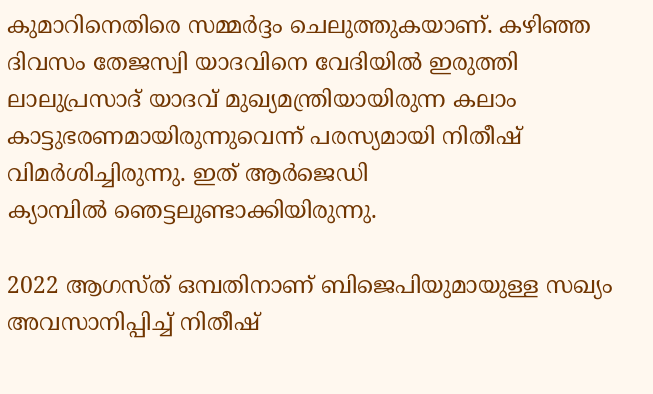കുമാറിനെതിരെ സമ്മര്‍ദ്ദം ചെലുത്തുകയാണ്. കഴിഞ്ഞ‍ ദിവസം തേജസ്വി യാദവിനെ വേദിയില്‍ ഇരുത്തി ലാലുപ്രസാദ് യാദവ് മുഖ്യമന്ത്രിയായിരുന്ന കലാം കാട്ടുഭരണമായിരുന്നുവെന്ന് പരസ്യമായി നിതീഷ്  വിമര്‍ശിച്ചിരുന്നു. ഇത് ആര്‍ജെഡി ക്യാമ്പില്‍ ‍ഞെട്ടലുണ്ടാക്കിയിരുന്നു.

2022 ആഗസ്ത് ഒമ്പതിനാണ് ബിജെപിയുമായുള്ള സഖ്യം അവസാനിപ്പിച്ച് നിതീഷ്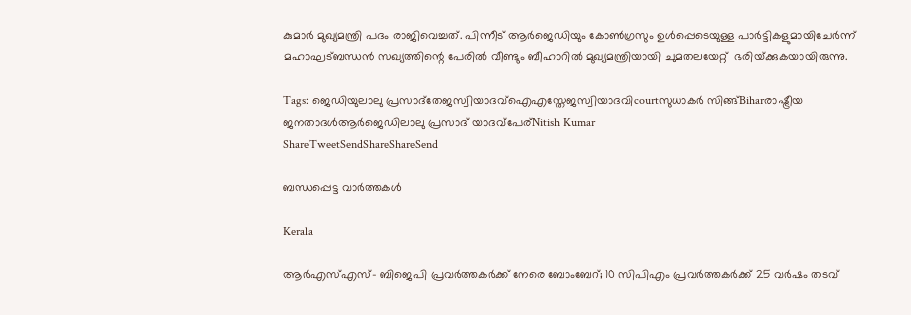കുമാര്‍ മുഖ്യമന്ത്രി പദം രാജിവെച്ചത്. പിന്നീട് ആര്‍ജെഡിയും കോണ്‍ഗ്രസും ഉള്‍പ്പെടെയുള്ള പാര്‍ട്ടികളുമായിചേര്‍ന്ന് മഹാഘട്ബന്ധന്‍ സഖ്യത്തിന്റെ പേരില്‍ വീണ്ടും ബീഹാറില്‍ മുഖ്യമന്ത്രിയായി ചുമതലയേറ്റ്  ഭരിയ്‌ക്കുകയായിരുന്നു.

Tags: ജെഡിയുലാലു പ്രസാദ്തേജസ്വിയാദവ്ഐഎസ്തേജസ്വിയാദവിcourtസുധാകര്‍ സിങ്ങ്Biharരാഷ്ട്രീയ ജനതാദള്‍ആര്‍ജെഡിലാലു പ്രസാദ് യാദവ്പേര്Nitish Kumar
ShareTweetSendShareShareSend

ബന്ധപ്പെട്ട വാര്‍ത്തകള്‍

Kerala

ആർഎസ്എസ്- ബിജെപി പ്രവർത്തകർക്ക് നേരെ ബോംബേറ്; 10 സിപിഎം പ്രവർത്തകർക്ക് 25 വർഷം തടവ്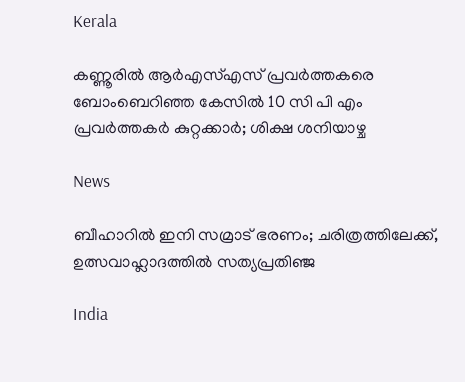Kerala

കണ്ണൂരില്‍ ആര്‍എസ്എസ് പ്രവര്‍ത്തകരെ ബോംബെറിഞ്ഞ കേസില്‍ 10 സി പി എം പ്രവര്‍ത്തകര്‍ കുറ്റക്കാര്‍; ശിക്ഷ ശനിയാഴ്ച

News

ബീഹാറിൽ ഇനി സമ്രാട് ഭരണം; ചരിത്രത്തിലേക്ക്, ഉത്സവാഹ്ലാദത്തിൽ സത്യപ്രതിഞ്ജ

India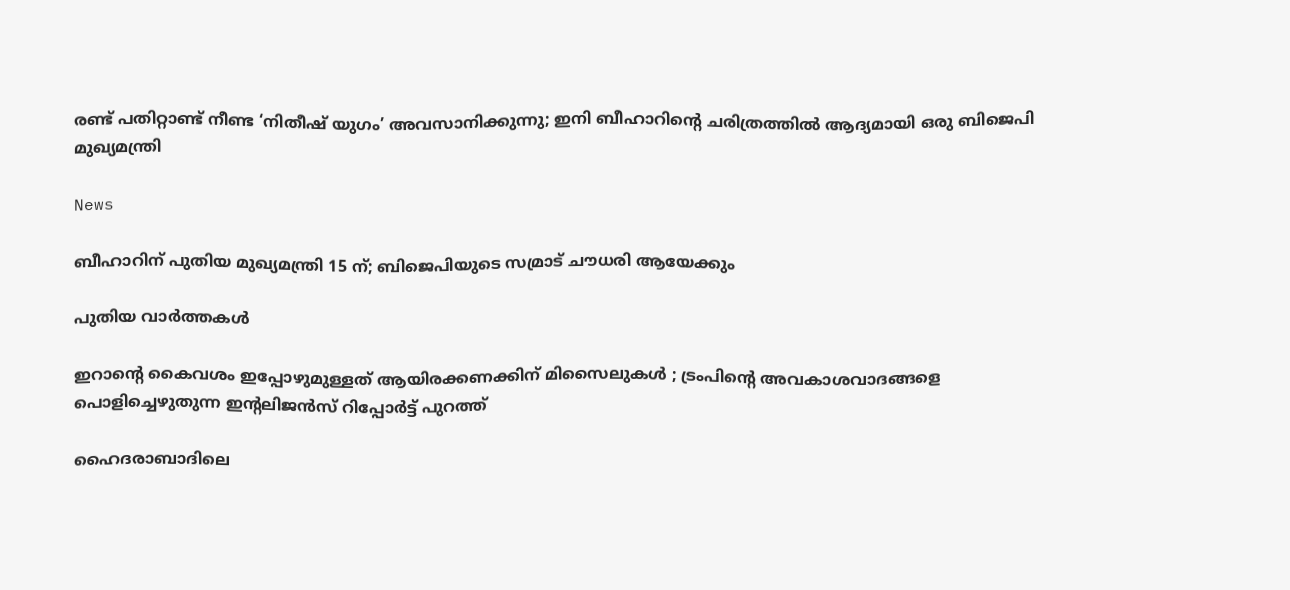രണ്ട് പതിറ്റാണ്ട് നീണ്ട ‘നിതീഷ് യുഗം’ അവസാനിക്കുന്നു; ഇനി ബീഹാറിന്റെ ചരിത്രത്തിൽ ആദ്യമായി ഒരു ബിജെപി മുഖ്യമന്ത്രി

News

ബീഹാറിന് പുതിയ മുഖ്യമന്ത്രി 15 ന്; ബിജെപിയുടെ സമ്രാട് ചൗധരി ആയേക്കും

പുതിയ വാര്‍ത്തകള്‍

ഇറാന്റെ കൈവശം ഇപ്പോഴുമുള്ളത് ആയിരക്കണക്കിന് മിസൈലുകൾ ; ട്രംപിന്റെ അവകാശവാദങ്ങളെ പൊളിച്ചെഴുതുന്ന ഇന്റലിജൻസ് റിപ്പോർട്ട് പുറത്ത്

ഹൈദരാബാദിലെ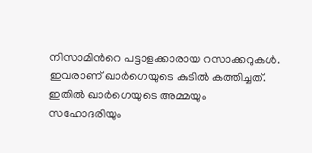നിസാമിന്‍റെ പട്ടാളക്കാരായ റസാക്കറുകള്‍. ഇവരാണ് ഖാര്‍ഗെയുടെ കുടില്‍ കത്തിച്ചത്. ഇതില്‍ ഖാര്‍ഗെയുടെ അമ്മയും സഹോദരിയും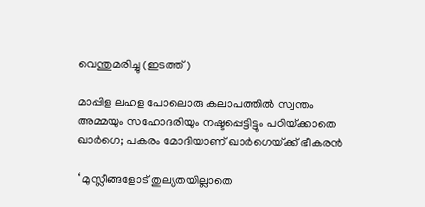വെന്തുമരിച്ചു (ഇടത്ത്)

മാപ്പിള ലഹള പോലൊരു കലാപത്തില്‍ സ്വന്തം അമ്മയും സഹോദരിയും നഷ്ടപ്പെട്ടിട്ടും പഠിയ്‌ക്കാതെ ഖാര്‍ഗെ; പകരം മോദിയാണ് ഖാര്‍ഗെയ്‌ക്ക് ഭീകരന്‍

‘ മുസ്ലീങ്ങളോട് തുല്യതയില്ലാതെ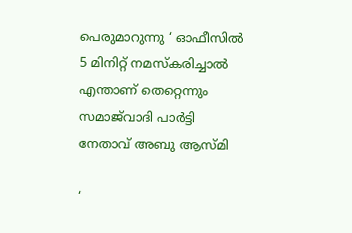പെരുമാറുന്നു ‘ ഓഫീസിൽ 5 മിനിറ്റ് നമസ്‌കരിച്ചാൽ എന്താണ് തെറ്റെന്നും സമാജ്‌വാദി പാർട്ടി നേതാവ് അബു ആസ്മി

‘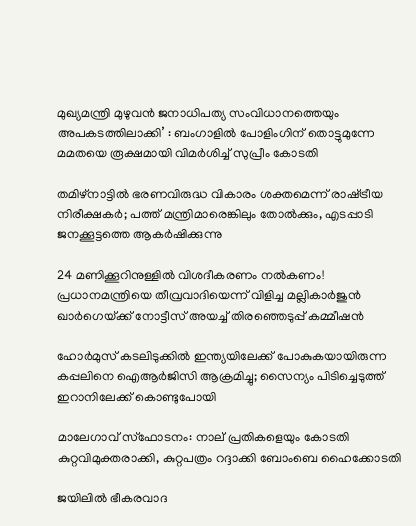മുഖ്യമന്ത്രി മുഴുവൻ ജനാധിപത്യ സംവിധാനത്തെയും അപകടത്തിലാക്കി’ : ബംഗാളിൽ പോളിംഗിന് തൊട്ടുമുന്നേ മമതയെ രൂക്ഷമായി വിമർശിച്ച് സുപ്രീം കോടതി

തമിഴ്നാട്ടില്‍ ഭരണവിരുദ്ധ വികാരം ശക്തമെന്ന് രാഷ്‌ട്രീയ നിരീക്ഷകര്‍; പത്ത് മന്ത്രിമാരെങ്കിലും തോല്‍ക്കും, എടപ്പാടി ജനക്കൂട്ടത്തെ ആകര്‍ഷിക്കുന്നു

24 മണിക്കൂറിനുള്ളിൽ വിശദീകരണം നൽകണം! പ്രധാനമന്ത്രിയെ തീവ്രവാദിയെന്ന് വിളിച്ച മല്ലികാർജുൻ ഖാർഗെയ്‌ക്ക് നോട്ടീസ് അയച്ച് തിരഞ്ഞെടുപ്പ് കമ്മീഷൻ

ഹോർമുസ് കടലിടുക്കിൽ ഇന്ത്യയിലേക്ക് പോകുകയായിരുന്ന കപ്പലിനെ ഐആർജിസി ആക്രമിച്ചു; സൈന്യം പിടിച്ചെടുത്ത് ഇറാനിലേക്ക് കൊണ്ടുപോയി

മാലേഗാവ് സ്ഫോടനം: നാല് പ്രതികളെയും കോടതി കുറ്റവിമുക്തരാക്കി, കുറ്റപത്രം റദ്ദാക്കി ബോംബെ ഹൈക്കോടതി

ജയിലിൽ ഭീകരവാദ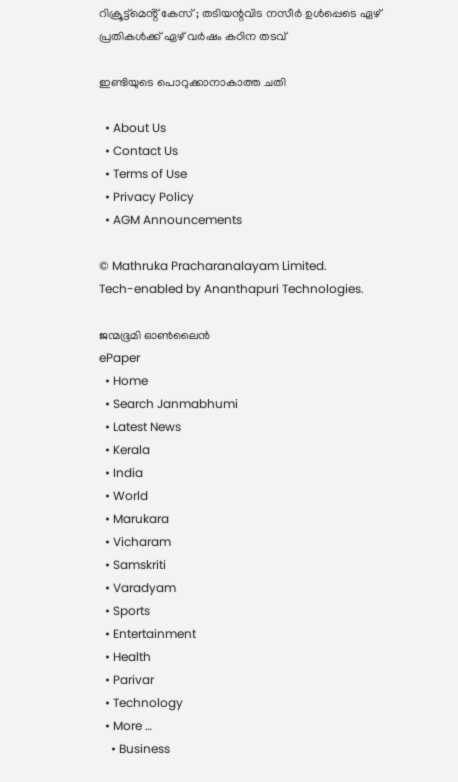റിക്രൂട്ട്മെൻ്റ് കേസ് ; തടിയന്റവിട നസീർ ഉൾപ്പെടെ ഏഴ് പ്രതികൾക്ക് ഏഴ് വർഷം കഠിന തടവ്

ഇണ്ടിയുടെ പൊറുക്കാനാകാത്ത ചതി

  • About Us
  • Contact Us
  • Terms of Use
  • Privacy Policy
  • AGM Announcements

© Mathruka Pracharanalayam Limited.
Tech-enabled by Ananthapuri Technologies.

ജന്മഭൂമി ഓണ്‍ലൈന്‍
ePaper
  • Home
  • Search Janmabhumi
  • Latest News
  • Kerala
  • India
  • World
  • Marukara
  • Vicharam
  • Samskriti
  • Varadyam
  • Sports
  • Entertainment
  • Health
  • Parivar
  • Technology
  • More …
    • Business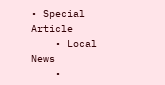• Special Article
    • Local News
    •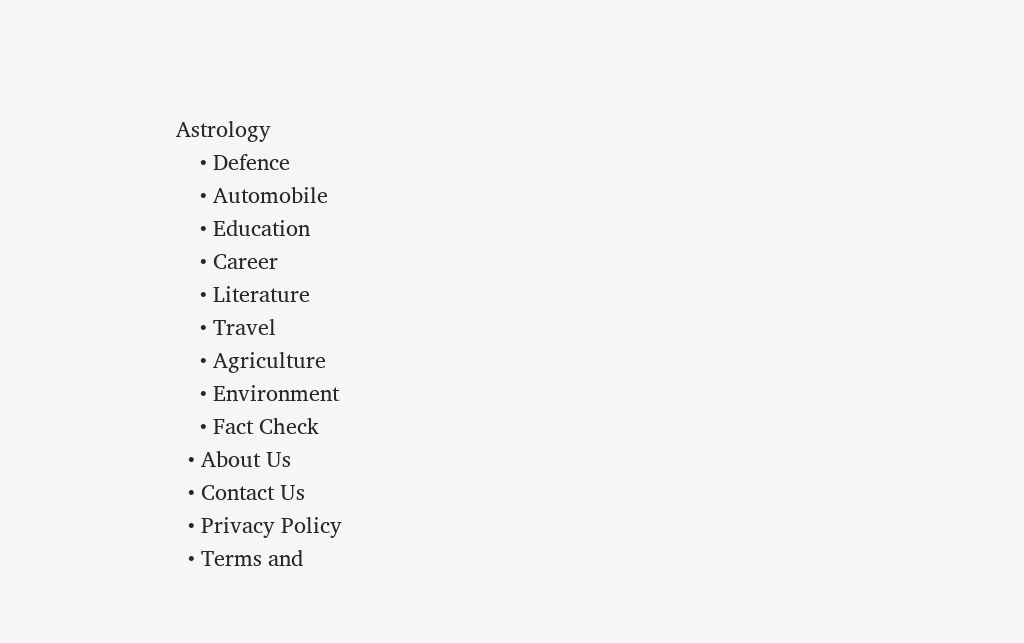Astrology
    • Defence
    • Automobile
    • Education
    • Career
    • Literature
    • Travel
    • Agriculture
    • Environment
    • Fact Check
  • About Us
  • Contact Us
  • Privacy Policy
  • Terms and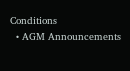Conditions
  • AGM Announcements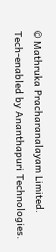© Mathruka Pracharanalayam Limited.
Tech-enabled by Ananthapuri Technologies.